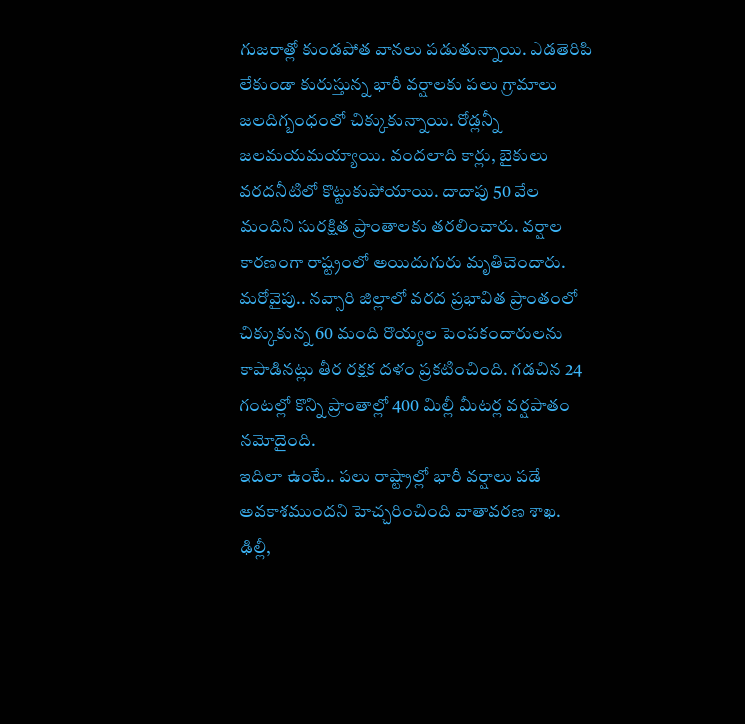గుజరాత్లో కుండపోత వానలు పడుతున్నాయి. ఎడతెరిపి లేకుండా కురుస్తున్న భారీ వర్షాలకు పలు గ్రామాలు జలదిగ్బంధంలో చిక్కుకున్నాయి. రోడ్లన్నీ జలమయమయ్యాయి. వందలాది కార్లు, బైకులు వరదనీటిలో కొట్టుకుపోయాయి. దాదాపు 50 వేల మందిని సురక్షిత ప్రాంతాలకు తరలించారు. వర్షాల కారణంగా రాష్ట్రంలో అయిదుగురు మృతిచెందారు. మరోవైపు.. నవ్సారి జిల్లాలో వరద ప్రభావిత ప్రాంతంలో చిక్కుకున్న 60 మంది రొయ్యల పెంపకందారులను కాపాడినట్లు తీర రక్షక దళం ప్రకటించింది. గడచిన 24 గంటల్లో కొన్ని ప్రాంతాల్లో 400 మిల్లీ మీటర్ల వర్షపాతం నమోదైంది.
ఇదిలా ఉంటే.. పలు రాష్ట్రాల్లో భారీ వర్షాలు పడే అవకాశముందని హెచ్చరించింది వాతావరణ శాఖ. ఢిల్లీ,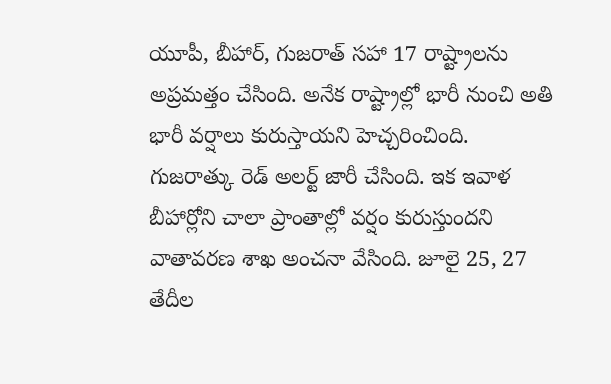యూపీ, బీహార్, గుజరాత్ సహా 17 రాష్ట్రాలను అప్రమత్తం చేసింది. అనేక రాష్ట్రాల్లో భారీ నుంచి అతి భారీ వర్షాలు కురుస్తాయని హెచ్చరించింది. గుజరాత్కు రెడ్ అలర్ట్ జారీ చేసింది. ఇక ఇవాళ బీహార్లోని చాలా ప్రాంతాల్లో వర్షం కురుస్తుందని వాతావరణ శాఖ అంచనా వేసింది. జూలై 25, 27 తేదీల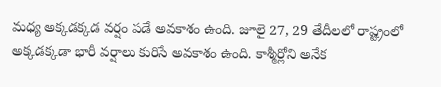మధ్య అక్కడక్కడ వర్షం పడే అవకాశం ఉంది. జూలై 27, 29 తేదీలలో రాష్ట్రంలో అక్కడక్కడా భారీ వర్షాలు కురిసే అవకాశం ఉంది. కాశ్మీర్లోని అనేక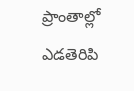ప్రాంతాల్లో ఎడతెరిపి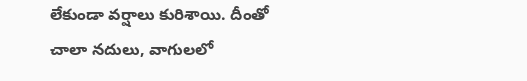లేకుండా వర్షాలు కురిశాయి. దీంతో చాలా నదులు, వాగులలో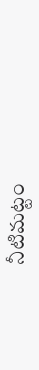నీటిమట్టం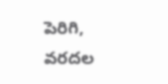పెరిగి, వరదల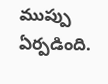ముప్పు ఏర్పడింది.